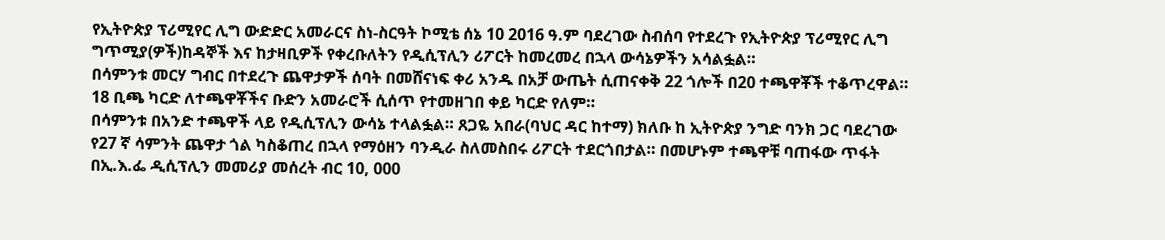የኢትዮጵያ ፕሪሚየር ሊግ ውድድር አመራርና ስነ-ስርዓት ኮሚቴ ሰኔ 10 2016 ዓ.ም ባደረገው ስብሰባ የተደረጉ የኢትዮጵያ ፕሪሚየር ሊግ ግጥሚያ(ዎች)ከዳኞች እና ከታዛቢዎች የቀረቡለትን የዲሲፕሊን ሪፖርት ከመረመረ በኋላ ውሳኔዎችን አሳልፏል።
በሳምንቱ መርሃ ግብር በተደረጉ ጨዋታዎች ሰባት በመሸናነፍ ቀሪ አንዱ በአቻ ውጤት ሲጠናቀቅ 22 ጎሎች በ20 ተጫዋቾች ተቆጥረዋል። 18 ቢጫ ካርድ ለተጫዋቾችና ቡድን አመራሮች ሲሰጥ የተመዘገበ ቀይ ካርድ የለም።
በሳምንቱ በአንድ ተጫዋች ላይ የዲሲፕሊን ውሳኔ ተላልፏል። ጸጋዬ አበራ(ባህር ዳር ከተማ) ክለቡ ከ ኢትዮጵያ ንግድ ባንክ ጋር ባደረገው የ27 ኛ ሳምንት ጨዋታ ጎል ካስቆጠረ በኋላ የማዕዘን ባንዲራ ስለመስበሩ ሪፖርት ተደርጎበታል። በመሆኑም ተጫዋቹ ባጠፋው ጥፋት በኢ.እ.ፌ ዲሲፕሊን መመሪያ መሰረት ብር 10, 000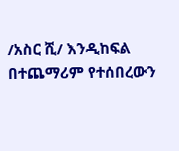/አስር ሺ/ እንዲከፍል በተጨማሪም የተሰበረውን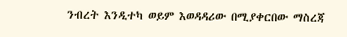ንብረት እንዲተካ ወይም እወዳዳሪው በሚያቀርበው ማስረጃ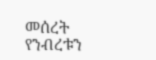መሰረት የንብረቱን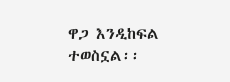ዋጋ እንዲከፍል ተወስኗል፡፡